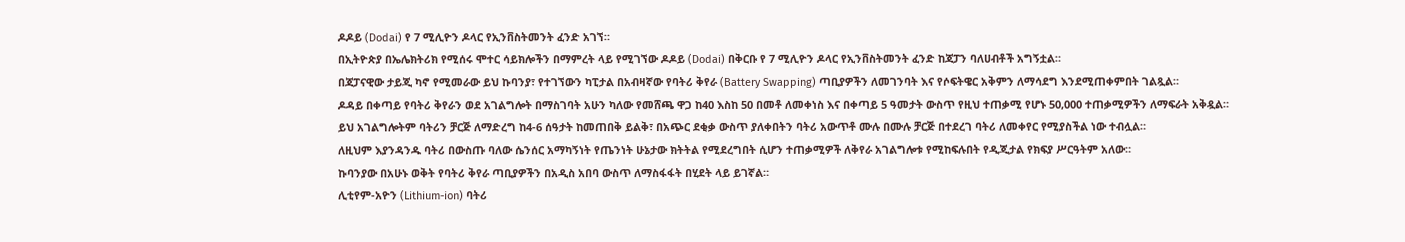ዶዶይ (Dodai) የ 7 ሚሊዮን ዶላር የኢንቨስትመንት ፈንድ አገኘ።
በኢትዮጵያ በኤሌክትሪክ የሚሰሩ ሞተር ሳይክሎችን በማምረት ላይ የሚገኘው ዶዶይ (Dodai) በቅርቡ የ 7 ሚሊዮን ዶላር የኢንቨስትመንት ፈንድ ከጃፓን ባለሀብቶች አግኝቷል።
በጃፓናዊው ታይጂ ካኖ የሚመራው ይህ ኩባንያ፣ የተገኘውን ካፒታል በአብዛኛው የባትሪ ቅየራ (Battery Swapping) ጣቢያዎችን ለመገንባት እና የሶፍትዌር አቅምን ለማሳደግ እንደሚጠቀምበት ገልጿል።
ዶዳይ በቀጣይ የባትሪ ቅየራን ወደ አገልግሎት በማስገባት አሁን ካለው የመሸጫ ዋጋ ከ40 እስከ 50 በመቶ ለመቀነስ እና በቀጣይ 5 ዓመታት ውስጥ የዚህ ተጠቃሚ የሆኑ 50,000 ተጠቃሚዎችን ለማፍራት አቅዷል።
ይህ አገልግሎትም ባትሪን ቻርጅ ለማድረግ ከ4-6 ሰዓታት ከመጠበቅ ይልቅ፣ በአጭር ደቂቃ ውስጥ ያለቀበትን ባትሪ አውጥቶ ሙሉ በሙሉ ቻርጅ በተደረገ ባትሪ ለመቀየር የሚያስችል ነው ተብሏል።
ለዚህም እያንዳንዱ ባትሪ በውስጡ ባለው ሴንሰር አማካኝነት የጤንነት ሁኔታው ክትትል የሚደረግበት ሲሆን ተጠቃሚዎች ለቅየራ አገልግሎቱ የሚከፍሉበት የዲጂታል የክፍያ ሥርዓትም አለው።
ኩባንያው በአሁኑ ወቅት የባትሪ ቅየራ ጣቢያዎችን በአዲስ አበባ ውስጥ ለማስፋፋት በሂደት ላይ ይገኛል።
ሊቲየም-አዮን (Lithium-ion) ባትሪ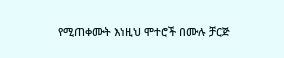የሚጠቀሙት እነዚህ ሞተሮች በሙሉ ቻርጅ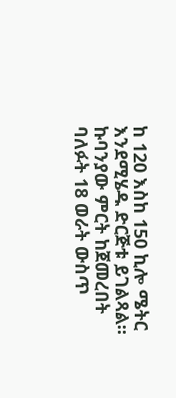ከ 120 እስከ 150 ኪሎ ሜትር እንደሚሄዱ ድርጅቱ ይገልጻል።
ኩባንያው ምርት ከጀመረበት ባለፉት 18 ወራት ውስጥ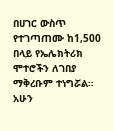በሀገር ውስጥ የተገጣጠሙ ከ1,500 በላይ የኤሌክትሪክ ሞተሮችን ለገበያ ማቅረቡም ተነግሯል። አሁን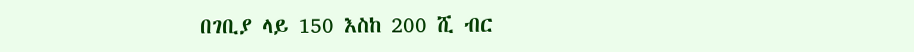በገቢያ ላይ 150 እስከ 200 ሺ ብር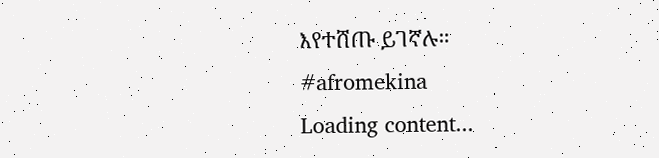እየተሸጡ ይገኛሉ።
#afromekina
Loading content...